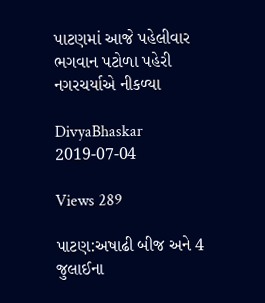પાટણમાં આજે પહેલીવાર ભગવાન પટોળા પહેરી નગરચર્યાએ નીકળ્યા

DivyaBhaskar 2019-07-04

Views 289

પાટણ:અષાઢી બીજ અને 4 જુલાઈના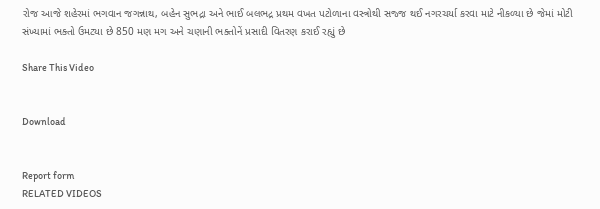રોજ આજે શહેરમાં ભગવાન જગન્નાથ, બહેન સુભદ્રા અને ભાઈ બલભદ્ર પ્રથમ વખત પટોળાના વસ્ત્રોથી સજ્જ થઈ નગરચર્યા કરવા માટે નીકળ્યા છે જેમાં મોટી સંખ્યામાં ભક્તો ઉમટ્યા છે 850 મણ મગ અને ચણાની ભક્તોનેં પ્રસાદી વિતરણ કરાઈ રહ્યું છે

Share This Video


Download


Report form
RELATED VIDEOS